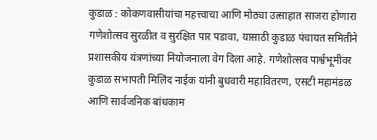कुडाळ : कोकणवासीयांचा महत्त्वाचा आणि मोठ्या उत्साहात साजरा होणारा गणेशोत्सव सुरळीत व सुरक्षित पार पडावा, यासाठी कुडाळ पंचायत समितीने प्रशासकीय यंत्रणांच्या नियोजनाला वेग दिला आहे. गणेशोत्सव पार्श्वभूमीवर कुडाळ सभापती मिलिंद नाईक यांनी बुधवारी महावितरण, एसटी महामंडळ आणि सार्वजनिक बांधकाम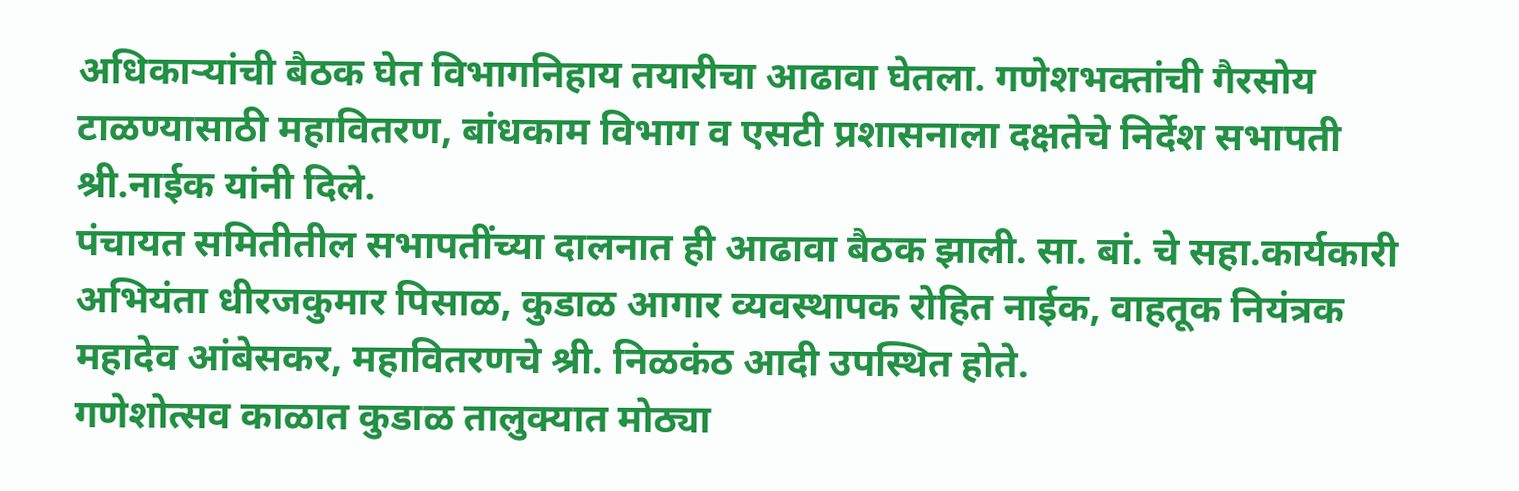अधिकाऱ्यांची बैठक घेत विभागनिहाय तयारीचा आढावा घेतला. गणेशभक्तांची गैरसोय टाळण्यासाठी महावितरण, बांधकाम विभाग व एसटी प्रशासनाला दक्षतेचे निर्देश सभापती श्री.नाईक यांनी दिले.
पंचायत समितीतील सभापतींच्या दालनात ही आढावा बैठक झाली. सा. बां. चे सहा.कार्यकारी अभियंता धीरजकुमार पिसाळ, कुडाळ आगार व्यवस्थापक रोहित नाईक, वाहतूक नियंत्रक महादेव आंबेसकर, महावितरणचे श्री. निळकंठ आदी उपस्थित होते.
गणेशोत्सव काळात कुडाळ तालुक्यात मोठ्या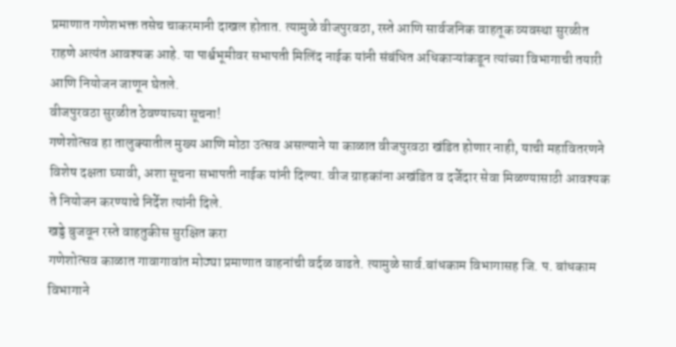प्रमाणात गणेशभक्त तसेच चाकरमानी दाखल होतात. त्यामुळे वीजपुरवठा, रस्ते आणि सार्वजनिक वाहतूक व्यवस्था सुरळीत राहणे अत्यंत आवश्यक आहे. या पार्श्वभूमीवर सभापती मिलिंद नाईक यांनी संबंधित अधिकाऱ्यांकडून त्यांच्या विभागाची तयारी आणि नियोजन जाणून घेतले.
वीजपुरवठा सुरळीत ठेवण्याच्या सूचना!
गणेशोत्सव हा तालुक्यातील मुख्य आणि मोठा उत्सव असल्याने या काळात वीजपुरवठा खंडित होणार नाही, याची महावितरणने विशेष दक्षता घ्यावी, अशा सूचना सभापती नाईक यांनी दिल्या. वीज ग्राहकांना अखंडित व दर्जेदार सेवा मिळण्यासाठी आवश्यक ते नियोजन करण्याचे निर्देश त्यांनी दिले.
खड्डे बुजवून रस्ते वाहतुकीस सुरक्षित करा
गणेशोत्सव काळात गावागावांत मोठ्या प्रमाणात वाहनांची वर्दळ वाढते. त्यामुळे सार्व.बांधकाम विभागासह जि. प. बांधकाम विभागाने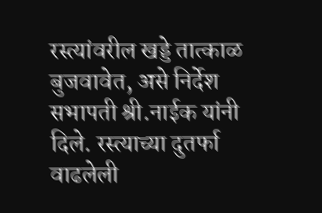रस्त्यांवरील खड्डे तात्काळ बुजवावेत, असे निर्देश सभापती श्री.नाईक यांनी दिले. रस्त्याच्या दुतर्फा वाढलेली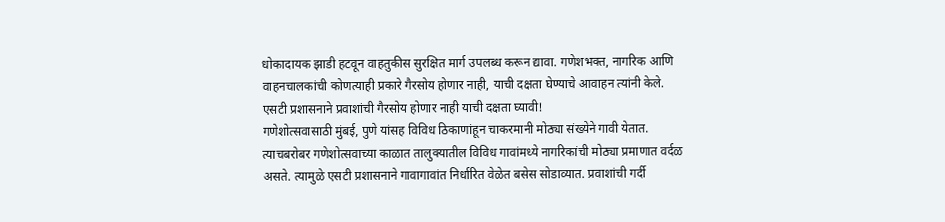धोकादायक झाडी हटवून वाहतुकीस सुरक्षित मार्ग उपलब्ध करून द्यावा. गणेशभक्त, नागरिक आणि वाहनचालकांची कोणत्याही प्रकारे गैरसोय होणार नाही, याची दक्षता घेण्याचे आवाहन त्यांनी केले.
एसटी प्रशासनाने प्रवाशांची गैरसोय होणार नाही याची दक्षता घ्यावी!
गणेशोत्सवासाठी मुंबई, पुणे यांसह विविध ठिकाणांहून चाकरमानी मोठ्या संख्येने गावी येतात. त्याचबरोबर गणेशोत्सवाच्या काळात तालुक्यातील विविध गावांमध्ये नागरिकांची मोठ्या प्रमाणात वर्दळ असते. त्यामुळे एसटी प्रशासनाने गावागावांत निर्धारित वेळेत बसेस सोडाव्यात. प्रवाशांची गर्दी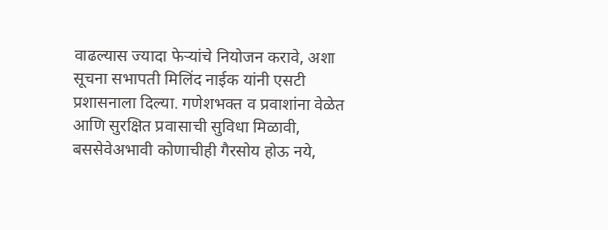वाढल्यास ज्यादा फेऱ्यांचे नियोजन करावे, अशा सूचना सभापती मिलिंद नाईक यांनी एसटी प्रशासनाला दिल्या. गणेशभक्त व प्रवाशांना वेळेत आणि सुरक्षित प्रवासाची सुविधा मिळावी, बससेवेअभावी कोणाचीही गैरसोय होऊ नये,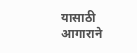यासाठी आगाराने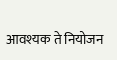आवश्यक ते नियोजन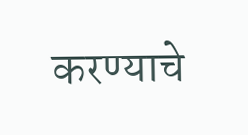करण्याचे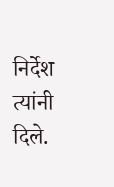निर्देश त्यांनी दिले.